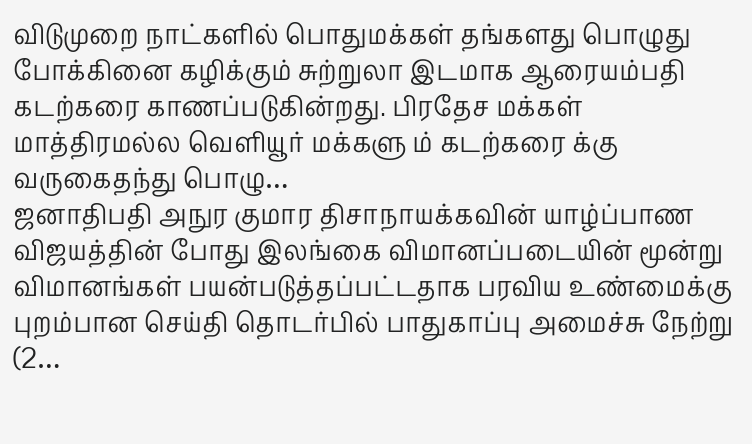விடுமுறை நாட்களில் பொதுமக்கள் தங்களது பொழுது போக்கினை கழிக்கும் சுற்றுலா இடமாக ஆரையம்பதி கடற்கரை காணப்படுகின்றது. பிரதேச மக்கள் மாத்திரமல்ல வெளியூர் மக்களு ம் கடற்கரை க்கு வருகைதந்து பொழு…
ஜனாதிபதி அநுர குமார திசாநாயக்கவின் யாழ்ப்பாண விஜயத்தின் போது இலங்கை விமானப்படையின் மூன்று விமானங்கள் பயன்படுத்தப்பட்டதாக பரவிய உண்மைக்கு புறம்பான செய்தி தொடர்பில் பாதுகாப்பு அமைச்சு நேற்று (2…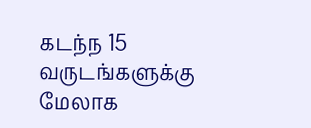கடந்ந 15 வருடங்களுக்கு மேலாக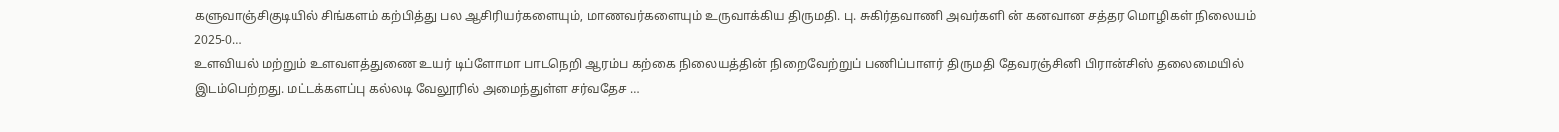களுவாஞ்சிகுடியில் சிங்களம் கற்பித்து பல ஆசிரியர்களையும், மாணவர்களையும் உருவாக்கிய திருமதி. பு. சுகிர்தவாணி அவர்களி ன் கனவான சத்தர மொழிகள் நிலையம் 2025-0…
உளவியல் மற்றும் உளவளத்துணை உயர் டிப்ளோமா பாடநெறி ஆரம்ப கற்கை நிலையத்தின் நிறைவேற்றுப் பணிப்பாளர் திருமதி தேவரஞ்சினி பிரான்சிஸ் தலைமையில் இடம்பெற்றது. மட்டக்களப்பு கல்லடி வேலூரில் அமைந்துள்ள சர்வதேச …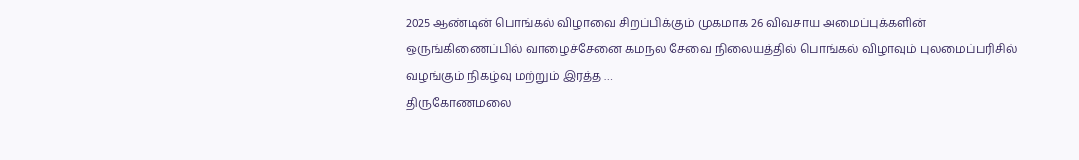2025 ஆண்டின் பொங்கல் விழாவை சிறப்பிக்கும் முகமாக 26 விவசாய அமைப்புக்களின் ஒருங்கிணைப்பில் வாழைச்சேனை கமநல சேவை நிலையத்தில் பொங்கல் விழாவும் புலமைப்பரிசில் வழங்கும் நிகழ்வு மற்றும் இரத்த …
திருகோணமலை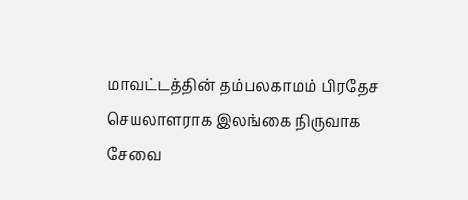மாவட்டத்தின் தம்பலகாமம் பிரதேச செயலாளராக இலங்கை நிருவாக சேவை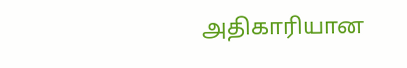அதிகாரியான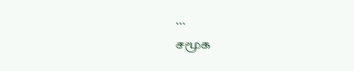…
சமூக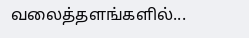வலைத்தளங்களில்...